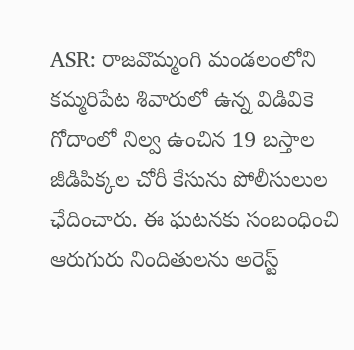ASR: రాజవొమ్మంగి మండలంలోని కమ్మరిపేట శివారులో ఉన్న విడివికె గోదాంలో నిల్వ ఉంచిన 19 బస్తాల జీడిపిక్కల చోరీ కేసును పోలీసులుల ఛేదించారు. ఈ ఘటనకు సంబంధించి ఆరుగురు నిందితులను అరెస్ట్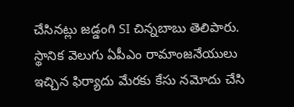చేసినట్లు జడ్డంగి SI చిన్నబాబు తెలిపారు. స్థానిక వెలుగు ఏపీఎం రామాంజనేయులు ఇచ్చిన ఫిర్యాదు మేరకు కేసు నమోదు చేసి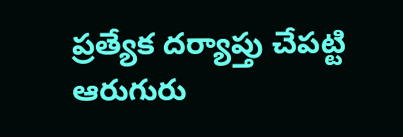ప్రత్యేక దర్యాప్తు చేపట్టి ఆరుగురు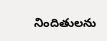నిందితులను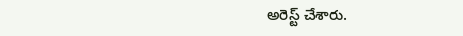అరెస్ట్ చేశారు.